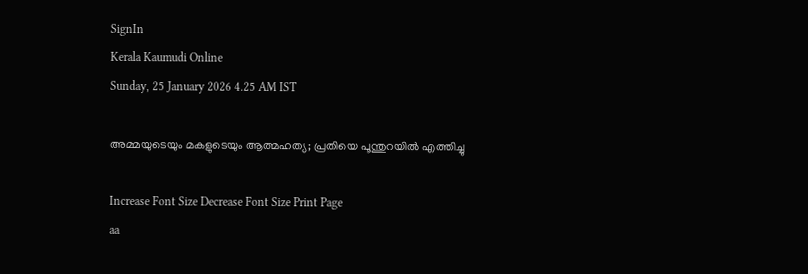SignIn
Kerala Kaumudi Online
Sunday, 25 January 2026 4.25 AM IST

അമ്മയുടെയും മകളുടെയും ആത്മഹത്യ; പ്രതിയെ പൂന്തുറയിൽ എത്തിച്ചു

Increase Font Size Decrease Font Size Print Page
aa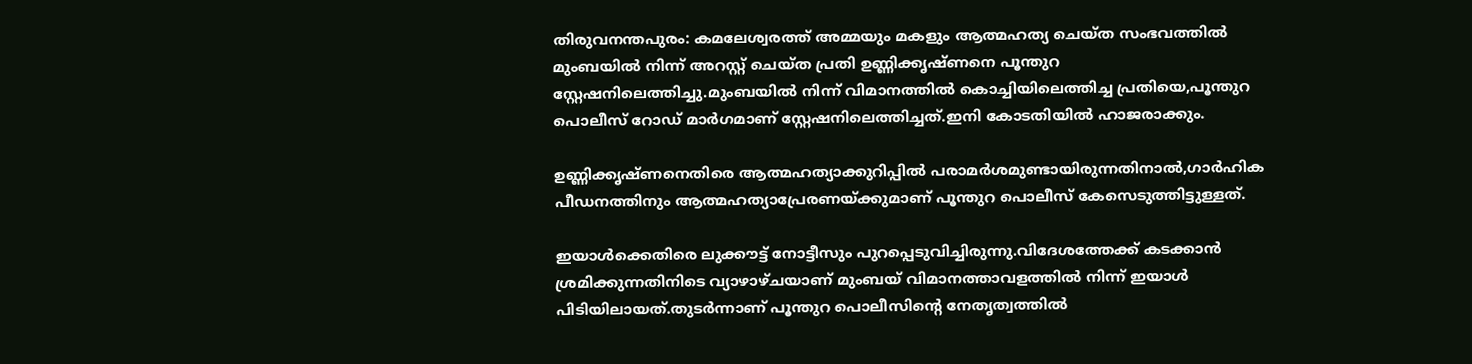തിരുവനന്തപുരം: കമലേശ്വരത്ത് അമ്മയും മകളും ആത്മഹത്യ ചെയ്ത സംഭവത്തിൽ മുംബയിൽ നിന്ന് അറസ്റ്റ് ചെയ്ത പ്രതി ഉണ്ണിക്കൃഷ്ണനെ പൂന്തുറ സ്റ്റേഷനിലെത്തിച്ചു.മുംബയിൽ നിന്ന് വിമാനത്തിൽ കൊച്ചിയിലെത്തിച്ച പ്രതിയെ,പൂന്തുറ പൊലീസ് റോഡ് മാർഗമാണ് സ്റ്റേഷനിലെത്തിച്ചത്.ഇനി കോടതിയിൽ ഹാജരാക്കും.

ഉണ്ണിക്കൃഷ്ണനെതിരെ ആത്മഹത്യാക്കുറിപ്പിൽ പരാമർശമുണ്ടായിരുന്നതിനാൽ,ഗാർഹിക പീഡനത്തിനും ആത്മഹത്യാപ്രേരണയ്ക്കുമാണ് പൂന്തുറ പൊലീസ് കേസെടുത്തിട്ടുള്ളത്.

ഇയാൾക്കെതിരെ ലുക്കൗട്ട് നോട്ടീസും പുറപ്പെടുവിച്ചിരുന്നു.വിദേശത്തേക്ക് കടക്കാൻ ശ്രമിക്കുന്നതിനിടെ വ്യാഴാഴ്ചയാണ് മുംബയ് വിമാനത്താവളത്തിൽ നിന്ന് ഇയാൾ പിടിയിലായത്.തുടർന്നാണ് പൂന്തുറ പൊലീസിന്റെ നേതൃത്വത്തിൽ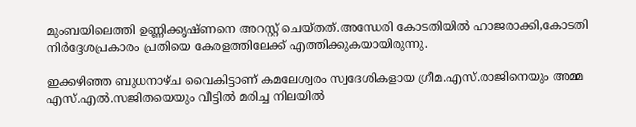മുംബയിലെത്തി ഉണ്ണിക്കൃഷ്ണനെ അറസ്റ്റ്‌ ചെയ്തത്.അന്ധേരി കോടതിയിൽ ഹാജരാക്കി,കോടതി നിർദ്ദേശപ്രകാരം പ്രതിയെ കേരളത്തിലേക്ക് എത്തിക്കുകയായിരുന്നു.

ഇക്കഴിഞ്ഞ ബുധനാഴ്ച വൈകിട്ടാണ് കമലേശ്വരം സ്വദേശികളായ ഗ്രീമ.എസ്.രാജിനെയും അമ്മ എസ്.എൽ.സജിതയെയും വീട്ടിൽ മരിച്ച നിലയിൽ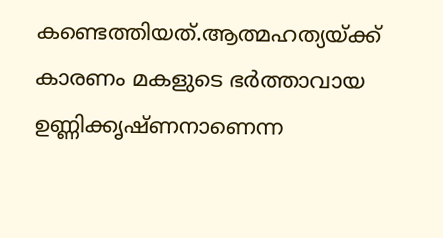കണ്ടെത്തിയത്.ആത്മഹത്യയ്ക്ക് കാരണം മകളുടെ ഭർത്താവായ ഉണ്ണിക്കൃഷ്ണനാണെന്ന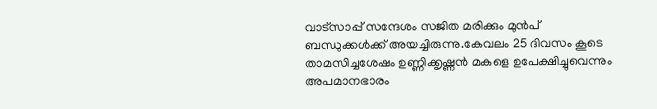വാട്സാപ്പ് സന്ദേശം സജിത മരിക്കും മുൻപ് ബന്ധുക്കൾക്ക് അയച്ചിരുന്നു.കേവലം 25 ദിവസം കൂടെ താമസിച്ചശേഷം ഉണ്ണിക്കൃഷ്ണൻ മകളെ ഉപേക്ഷിച്ചുവെന്നും അപമാനഭാരം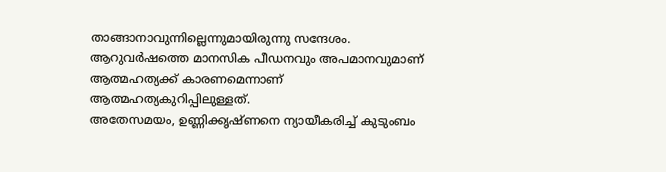താങ്ങാനാവുന്നില്ലെന്നുമായിരുന്നു സന്ദേശം. ആറുവർഷത്തെ മാനസിക പീഡനവും അപമാനവുമാണ് ആത്മഹത്യക്ക് കാരണമെന്നാണ് ആത്മഹത്യകുറിപ്പിലുള്ളത്.
അതേസമയം, ഉണ്ണിക്കൃഷ്ണനെ ന്യായീകരിച്ച് കുടുംബം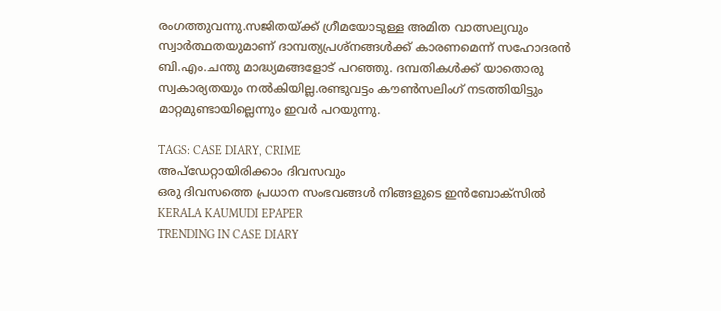രംഗത്തുവന്നു.സജിതയ്ക്ക് ഗ്രീമയോടുള്ള അമിത വാത്സല്യവും സ്വാർത്ഥതയുമാണ് ദാമ്പത്യപ്രശ്നങ്ങൾക്ക് കാരണമെന്ന് സഹോദരൻ ബി.എം.ചന്തു മാദ്ധ്യമങ്ങളോട് പറഞ്ഞു. ദമ്പതികൾക്ക് യാതൊരു സ്വകാര്യതയും നൽകിയില്ല.രണ്ടുവട്ടം കൗൺസലിംഗ് നടത്തിയിട്ടും മാറ്റമുണ്ടായില്ലെന്നും ഇവർ പറയുന്നു.

TAGS: CASE DIARY, CRIME
അപ്ഡേറ്റായിരിക്കാം ദിവസവും
ഒരു ദിവസത്തെ പ്രധാന സംഭവങ്ങൾ നിങ്ങളുടെ ഇൻബോക്സിൽ
KERALA KAUMUDI EPAPER
TRENDING IN CASE DIARY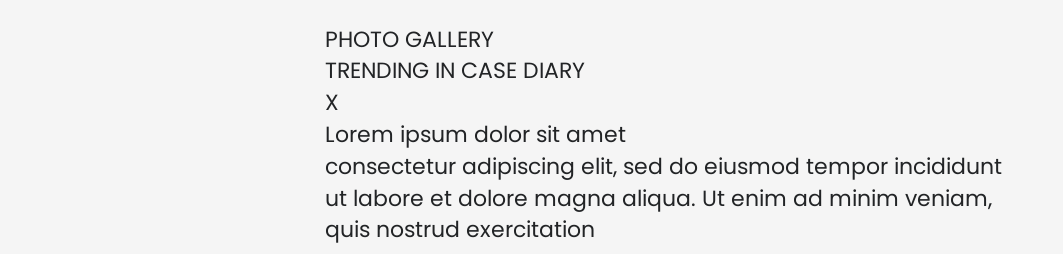PHOTO GALLERY
TRENDING IN CASE DIARY
X
Lorem ipsum dolor sit amet
consectetur adipiscing elit, sed do eiusmod tempor incididunt ut labore et dolore magna aliqua. Ut enim ad minim veniam, quis nostrud exercitation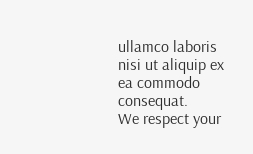ullamco laboris nisi ut aliquip ex ea commodo consequat.
We respect your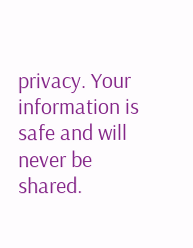privacy. Your information is safe and will never be shared.